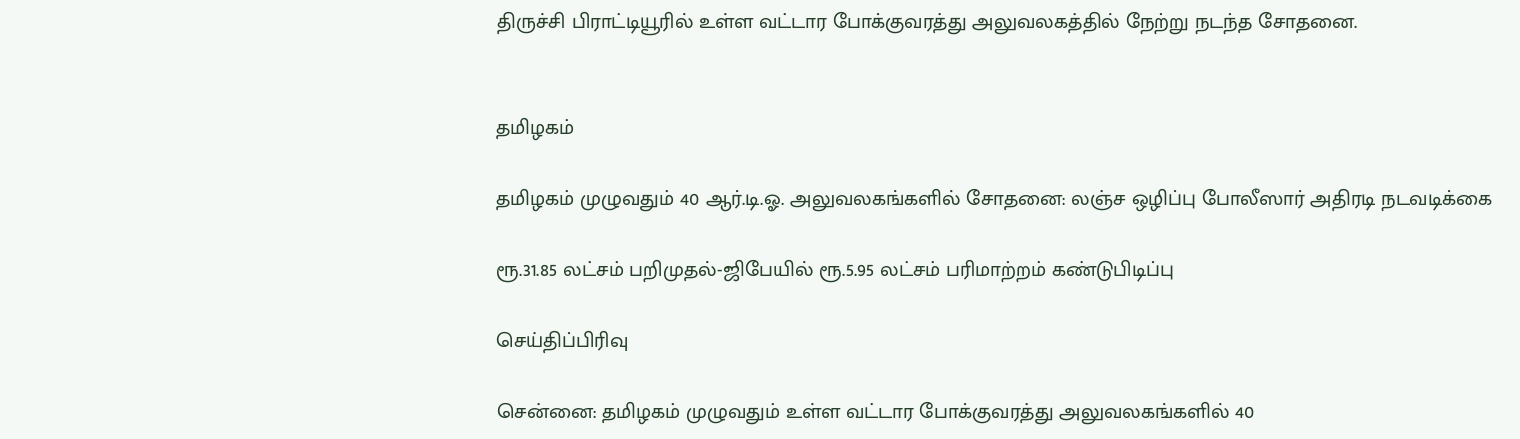திருச்சி பிராட்டியூரில் உள்ள வட்டார போக்குவரத்து அலுவலகத்தில் நேற்று நடந்த சோதனை.


தமிழகம்

தமிழகம் முழுவதும் 40 ஆர்.டி.ஓ. அலுவலகங்களில் சோதனை: லஞ்ச ஒழிப்பு போலீஸார் அதிரடி நடவடிக்கை

ரூ.31.85 லட்சம் பறிமுதல்-ஜிபேயில் ரூ.5.95 லட்சம் பரிமாற்றம் கண்டுபிடிப்பு

செய்திப்பிரிவு

சென்னை: தமிழகம் முழுவதும் உள்ள வட்டார போக்குவரத்து அலுவலகங்களில் 40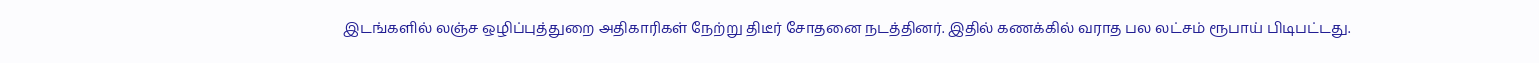இடங்களில் லஞ்ச ஒழிப்புத்துறை அதிகாரிகள் நேற்று திடீர் சோதனை நடத்தினர். இதில் கணக்கில் வராத பல லட்சம் ரூபாய் பிடிபட்டது.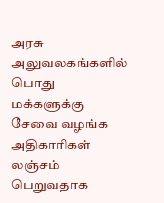அரசு அலுவலகங்களில் பொது மக்களுக்கு சேவை வழங்க அதிகாரிகள் லஞ்சம் பெறுவதாக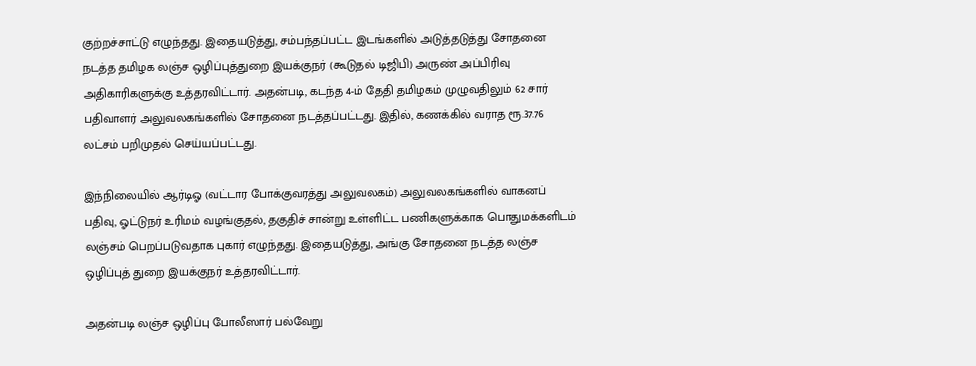குற்றச்சாட்டு எழுந்தது. இதையடுத்து, சம்பந்தப்பட்ட இடங்களில் அடுத்தடுத்து சோதனை நடத்த தமிழக லஞ்ச ஒழிப்புத்துறை இயக்குநர் (கூடுதல் டிஜிபி) அருண் அப்பிரிவு அதிகாரிகளுக்கு உத்தரவிட்டார். அதன்படி, கடந்த 4-ம் தேதி தமிழகம் முழுவதிலும் 62 சார் பதிவாளர் அலுவலகங்களில் சோதனை நடத்தப்பட்டது. இதில், கணக்கில் வராத ரூ.37.76 லட்சம் பறிமுதல் செய்யப்பட்டது.

இந்நிலையில் ஆர்டிஓ (வட்டார போக்குவரத்து அலுவலகம்) அலுவலகங்களில் வாகனப் பதிவு, ஓட்டுநர் உரிமம் வழங்குதல், தகுதிச் சான்று உள்ளிட்ட பணிகளுக்காக பொதுமக்களிடம் லஞ்சம் பெறப்படுவதாக புகார் எழுந்தது. இதையடுத்து, அங்கு சோதனை நடத்த லஞ்ச ஒழிப்புத் துறை இயக்குநர் உத்தரவிட்டார்.

அதன்படி லஞ்ச ஒழிப்பு போலீஸார் பல்வேறு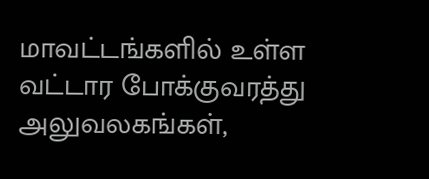மாவட்டங்களில் உள்ள வட்டார போக்குவரத்து அலுவலகங்கள்,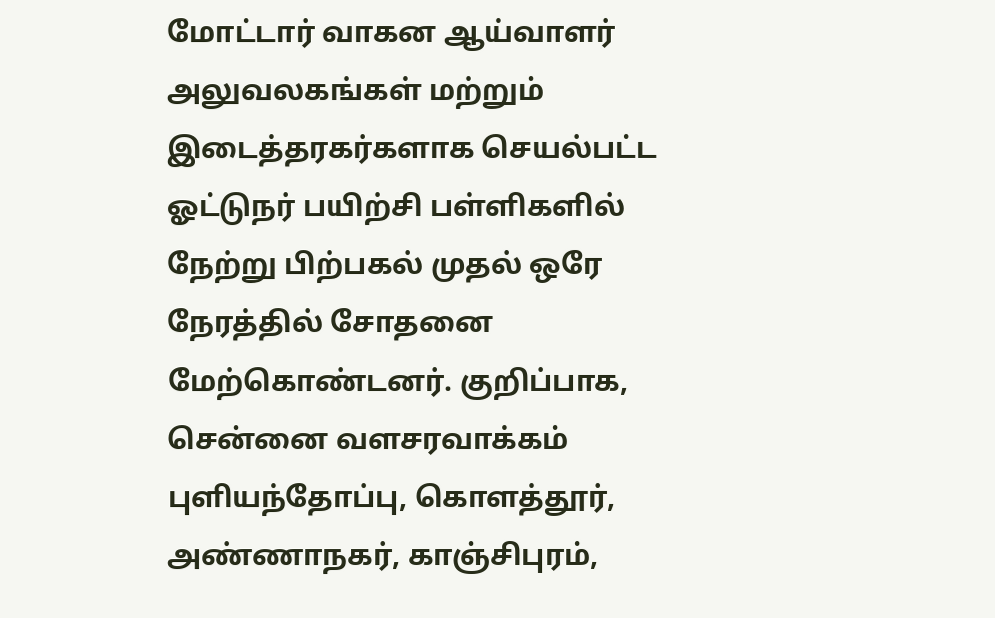மோட்டார் வாகன ஆய்வாளர் அலுவலகங்கள் மற்றும் இடைத்தரகர்களாக செயல்பட்ட ஓட்டுநர் பயிற்சி பள்ளிகளில் நேற்று பிற்பகல் முதல் ஒரே நேரத்தில் சோதனை மேற்கொண்டனர். குறிப்பாக, சென்னை வளசரவாக்கம் புளியந்தோப்பு, கொளத்தூர், அண்ணாநகர், காஞ்சிபுரம்,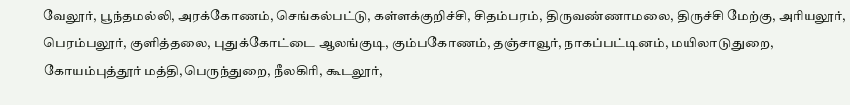வேலூர், பூந்தமல்லி, அரக்கோணம், செங்கல்பட்டு, கள்ளக்குறிச்சி, சிதம்பரம், திருவண்ணாமலை, திருச்சி மேற்கு, அரியலூர், பெரம்பலூர், குளித்தலை, புதுக்கோட்டை ஆலங்குடி, கும்பகோணம், தஞ்சாவூர், நாகப்பட்டினம், மயிலாடுதுறை, கோயம்புத்தூர் மத்தி,பெருந்துறை, நீலகிரி, கூடலூர்,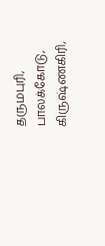தருமபுரி, பாலக்கோடு, கிருஷ்ணகிரி,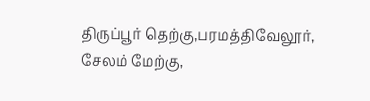திருப்பூர் தெற்கு,பரமத்திவேலூர், சேலம் மேற்கு,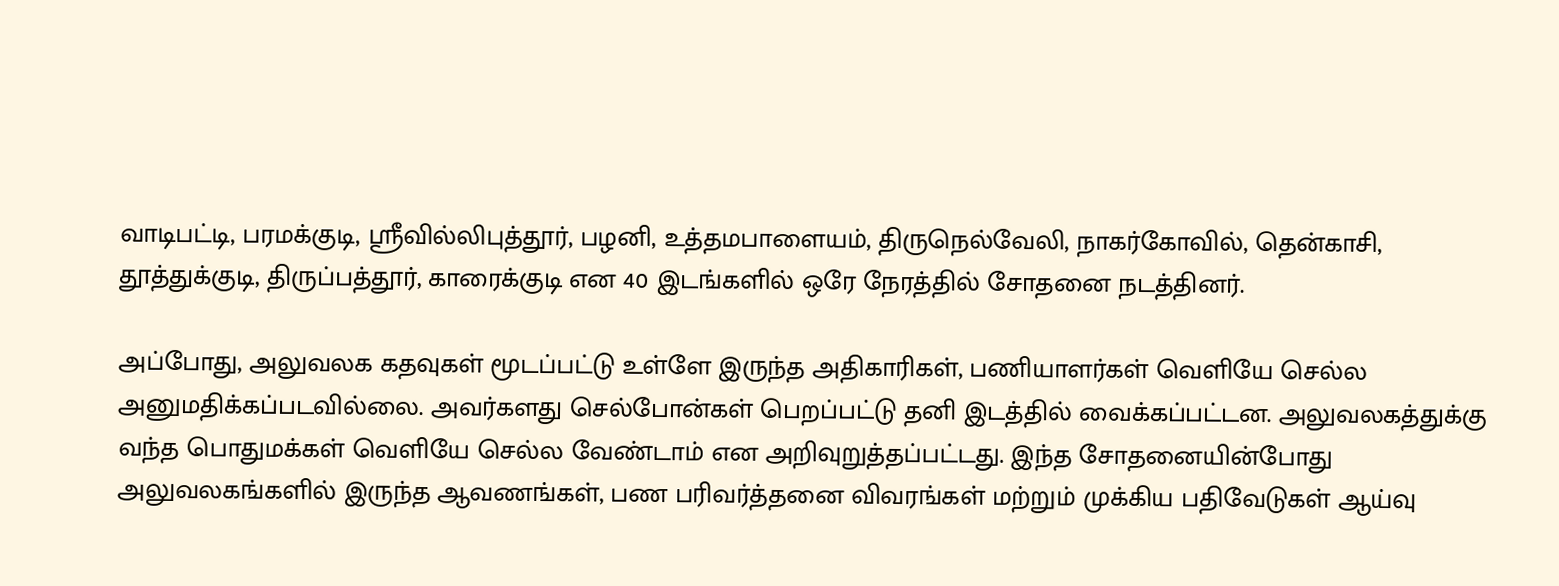வாடிபட்டி, பரமக்குடி, ஸ்ரீவில்லிபுத்தூர், பழனி, உத்தமபாளையம், திருநெல்வேலி, நாகர்கோவில், தென்காசி, தூத்துக்குடி, திருப்பத்தூர், காரைக்குடி என 40 இடங்களில் ஒரே நேரத்தில் சோதனை நடத்தினர்.

அப்போது, அலுவலக கதவுகள் மூடப்பட்டு உள்ளே இருந்த அதிகாரிகள், பணியாளர்கள் வெளியே செல்ல அனுமதிக்கப்படவில்லை. அவர்களது செல்போன்கள் பெறப்பட்டு தனி இடத்தில் வைக்கப்பட்டன. அலுவலகத்துக்கு வந்த பொதுமக்கள் வெளியே செல்ல வேண்டாம் என அறிவுறுத்தப்பட்டது. இந்த சோதனையின்போது அலுவலகங்களில் இருந்த ஆவணங்கள், பண பரிவர்த்தனை விவரங்கள் மற்றும் முக்கிய பதிவேடுகள் ஆய்வு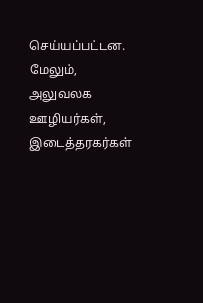செய்யப்பட்டன. மேலும், அலுவலக ஊழியர்கள், இடைத்தரகர்கள்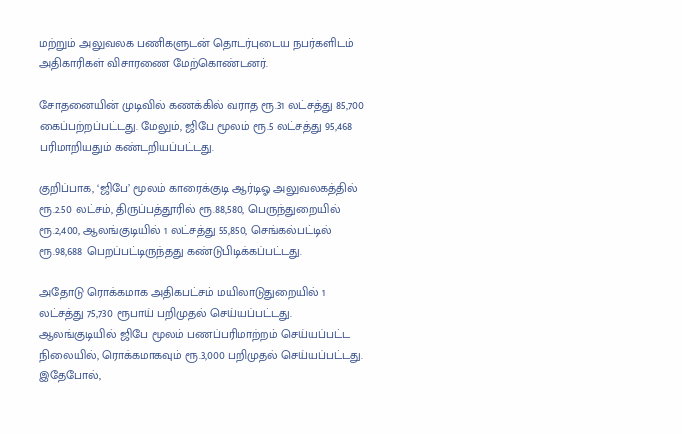மற்றும் அலுவலக பணிகளுடன் தொடர்புடைய நபர்களிடம் அதிகாரிகள் விசாரணை மேற்கொண்டனர்.

சோதனையின் முடிவில் கணக்கில் வராத ரூ.31 லட்சத்து 85,700 கைப்பற்றப்பட்டது. மேலும், ஜிபே மூலம் ரூ.5 லட்சத்து 95,468 பரிமாறியதும் கண்டறியப்பட்டது.

குறிப்பாக, ‘ஜிபே’ மூலம் காரைக்குடி ஆர்டிஓ அலுவலகத்தில் ரூ.2.50 லட்சம், திருப்பத்தூரில் ரூ.88,580, பெருந்துறையில் ரூ.2,400, ஆலங்குடியில் 1 லட்சத்து 55,850, செங்கல்பட்டில் ரூ.98,688 பெறப்பட்டிருந்தது கண்டுபிடிக்கப்பட்டது.

அதோடு ரொக்கமாக அதிகபட்சம் மயிலாடுதுறையில் 1 லட்சத்து 75,730 ரூபாய் பறிமுதல் செய்யப்பட்டது. ஆலங்குடியில் ஜிபே மூலம் பணப்பரிமாற்றம் செய்யப்பட்ட நிலையில், ரொக்கமாகவும் ரூ.3,000 பறிமுதல் செய்யப்பட்டது. இதேபோல்,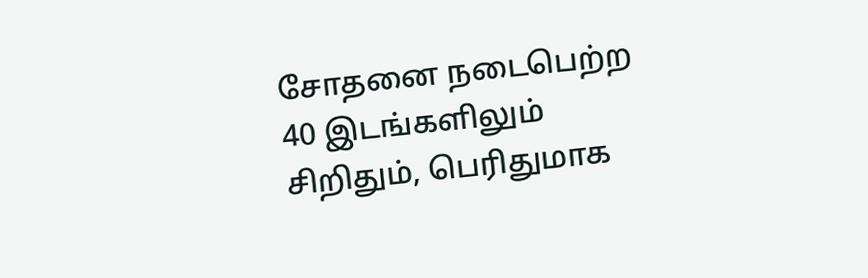சோதனை நடைபெற்ற 40 இடங்களிலும் சிறிதும், பெரிதுமாக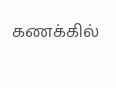கணக்கில்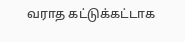வராத கட்டுக்கட்டாக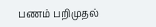பணம் பறிமுதல்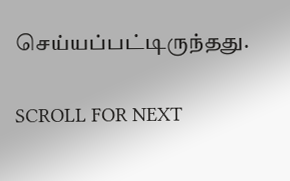செய்யப்பட்டிருந்தது.

SCROLL FOR NEXT